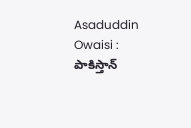Asaduddin Owaisi : పాకిస్తాన్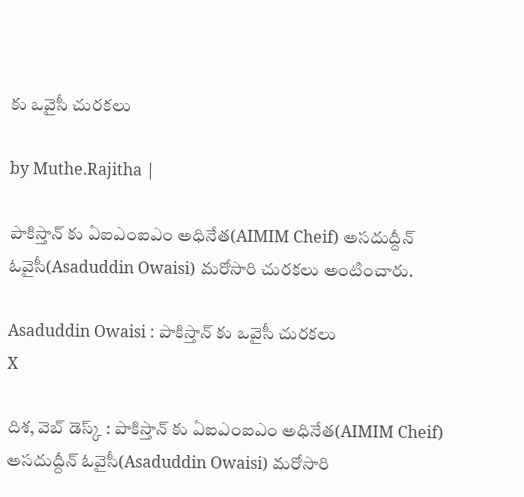కు ఒవైసీ చురకలు

by Muthe.Rajitha |

పాకిస్తాన్ కు ఏఐఎంఐఎం అధినేత(AIMIM Cheif) అసదుద్దీన్ ఓవైసీ(Asaduddin Owaisi) మరోసారి చురకలు అంటించారు.

Asaduddin Owaisi : పాకిస్తాన్ కు ఒవైసీ చురకలు
X

దిశ, వెబ్ డెస్క్ : పాకిస్తాన్ కు ఏఐఎంఐఎం అధినేత(AIMIM Cheif) అసదుద్దీన్ ఓవైసీ(Asaduddin Owaisi) మరోసారి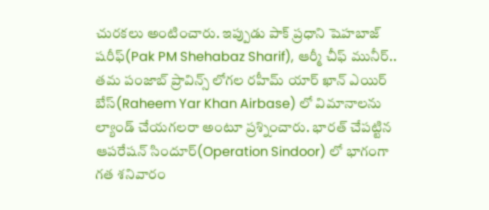చురకలు అంటించారు. ఇప్పుడు పాక్ ప్రధాని షెహబాజ్ షరీఫ్(Pak PM Shehabaz Sharif), ఆర్మీ చీఫ్ మునీర్.. తమ పంజాబ్ ప్రావిన్స్ లోగల రహీమ్ యార్ ఖాన్ ఎయిర్ బేస్(Raheem Yar Khan Airbase) లో విమానాలను ల్యాండ్ చేయగలరా అంటూ ప్రశ్నించారు. భారత్ చేపట్టిన ఆపరేషన్ సిందూర్(Operation Sindoor) లో భాగంగా గత శనివారం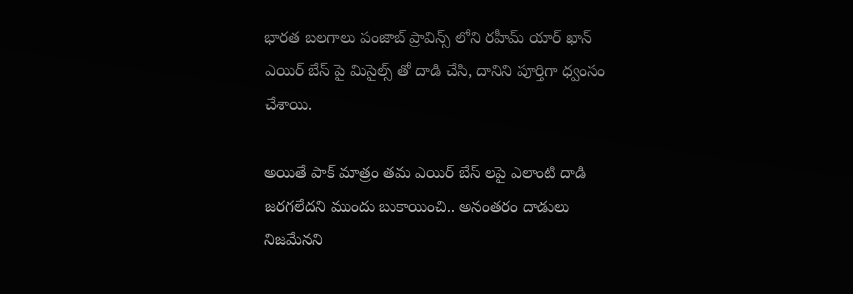భారత బలగాలు పంజాబ్ ప్రావిన్స్ లోని రహీమ్ యార్ ఖాన్ ఎయిర్ బేస్ పై మిసైల్స్ తో దాడి చేసి, దానిని పూర్తిగా ధ్వంసం చేశాయి.

అయితే పాక్ మాత్రం తమ ఎయిర్ బేస్ లపై ఎలాంటి దాడి జరగలేదని ముందు బుకాయించి.. అనంతరం దాడులు నిజమేనని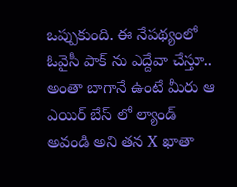ఒప్పుకుంది. ఈ నేపథ్యంలో ఓవైసీ పాక్ ను ఎద్దేవా చేస్తూ.. అంతా బాగానే ఉంటే మీరు ఆ ఎయిర్ బేస్ లో ల్యాండ్ అవండి అని తన X ఖాతా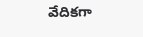వేదికగా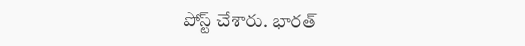పోస్ట్ చేశారు. భారత్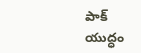పాక్ యుద్ధం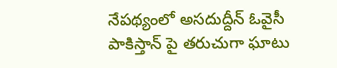నేపథ్యంలో అసదుద్దీన్ ఓవైసీ పాకిస్తాన్ పై తరుచుగా ఘాటు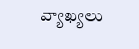వ్యాఖ్యలు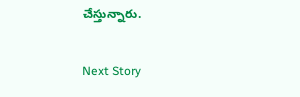చేస్తున్నారు.

Next Story